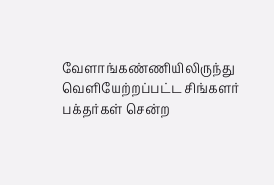வேளாங்கண்ணியிலிருந்து வெளியேற்றப்பட்ட சிங்களர் பக்தர்கள் சென்ற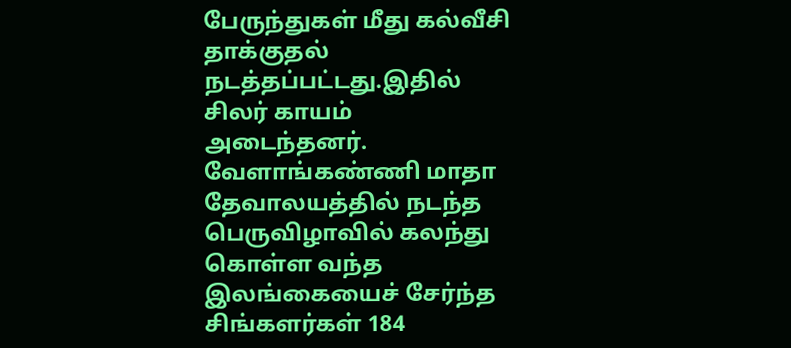பேருந்துகள் மீது கல்வீசி தாக்குதல் நடத்தப்பட்டது.இதில் சிலர் காயம் அடைந்தனர்.
வேளாங்கண்ணி மாதா தேவாலயத்தில் நடந்த பெருவிழாவில் கலந்து கொள்ள வந்த இலங்கையைச் சேர்ந்த சிங்களர்கள் 184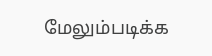மேலும்படிக்க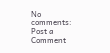No comments:
Post a Comment